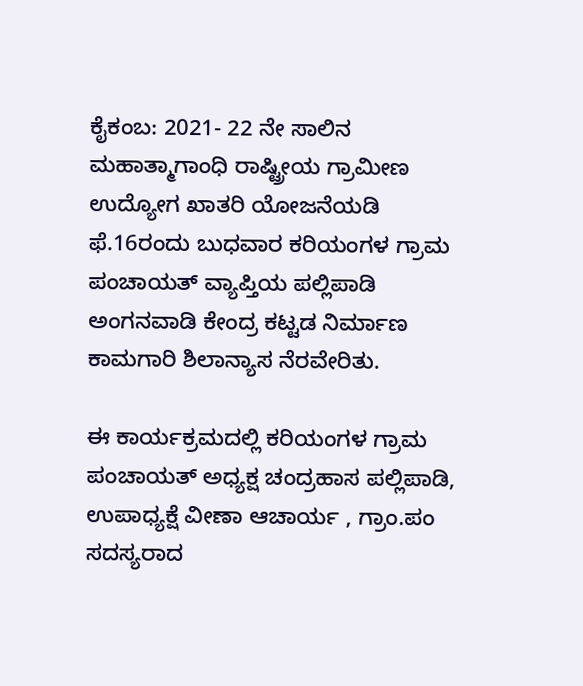ಕೈಕಂಬ: 2021- 22 ನೇ ಸಾಲಿನ ಮಹಾತ್ಮಾಗಾಂಧಿ ರಾಷ್ಟ್ರೀಯ ಗ್ರಾಮೀಣ ಉದ್ಯೋಗ ಖಾತರಿ ಯೋಜನೆಯಡಿ ಫೆ.16ರಂದು ಬುಧವಾರ ಕರಿಯಂಗಳ ಗ್ರಾಮ ಪಂಚಾಯತ್ ವ್ಯಾಪ್ತಿಯ ಪಲ್ಲಿಪಾಡಿ ಅಂಗನವಾಡಿ ಕೇಂದ್ರ ಕಟ್ಟಡ ನಿರ್ಮಾಣ ಕಾಮಗಾರಿ ಶಿಲಾನ್ಯಾಸ ನೆರವೇರಿತು.

ಈ ಕಾರ್ಯಕ್ರಮದಲ್ಲಿ ಕರಿಯಂಗಳ ಗ್ರಾಮ ಪಂಚಾಯತ್ ಅಧ್ಯಕ್ಷ ಚಂದ್ರಹಾಸ ಪಲ್ಲಿಪಾಡಿ, ಉಪಾಧ್ಯಕ್ಷೆ ವೀಣಾ ಆಚಾರ್ಯ , ಗ್ರಾಂ.ಪಂ ಸದಸ್ಯರಾದ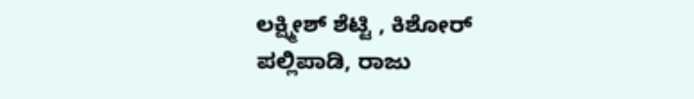ಲಕ್ಷ್ಮೀಶ್ ಶೆಟ್ಟಿ , ಕಿಶೋರ್ ಪಲ್ಲಿಪಾಡಿ, ರಾಜು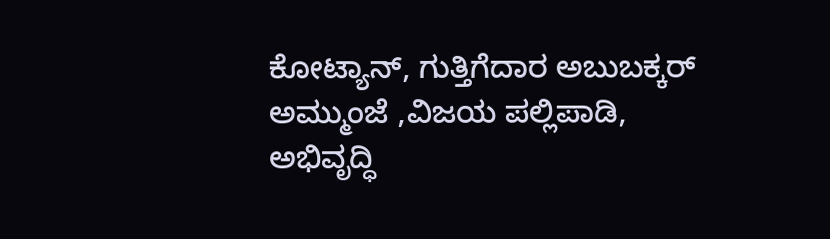ಕೋಟ್ಯಾನ್, ಗುತ್ತಿಗೆದಾರ ಅಬುಬಕ್ಕರ್ ಅಮ್ಮುಂಜೆ ,ವಿಜಯ ಪಲ್ಲಿಪಾಡಿ, ಅಭಿವೃದ್ಧಿ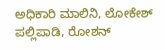ಅಧಿಕಾರಿ ಮಾಲಿನಿ, ಲೋಕೇಶ್ ಪಲ್ಲಿಪಾಡಿ, ರೋಶನ್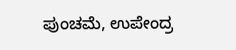ಪುಂಚಮೆ, ಉಪೇಂದ್ರ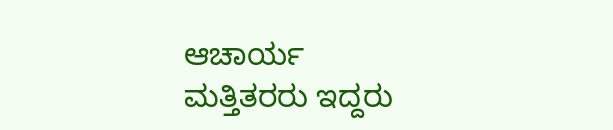ಆಚಾರ್ಯ ಮತ್ತಿತರರು ಇದ್ದರು